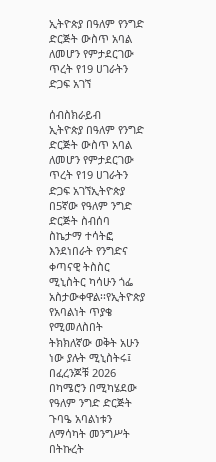ኢትዮጵያ በዓለም የንግድ ድርጅት ውስጥ አባል ለመሆን የምታደርገው ጥረት የ19 ሀገራትን ድጋፍ አገኘ

ሰብስክራይብ
ኢትዮጵያ በዓለም የንግድ ድርጅት ውስጥ አባል ለመሆን የምታደርገው ጥረት የ19 ሀገራትን ድጋፍ አገኘኢትዮጵያ በ5ኛው የዓለም ንግድ ድርጅት ስብሰባ ስኬታማ ተሳትፎ እንደነበራት የንግድና ቀጣናዊ ትስስር ሚኒስትር ካሳሁን ጎፌ አስታውቀዋል፡፡የኢትዮጵያ የአባልነት ጥያቄ የሚመለስበት ትክክለኛው ወቅት አሁን ነው ያሉት ሚኒስትሩ፤ በፈረንጆቹ 2026 በካሜሮን በሚካሄደው የዓለም ንግድ ድርጅት ጉባዔ አባልነቱን ለማሳካት መንግሥት በትኩረት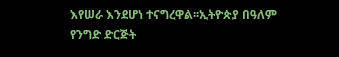እየሠራ እንደሆነ ተናግረዋል፡፡ኢትዮጵያ በዓለም የንግድ ድርጅት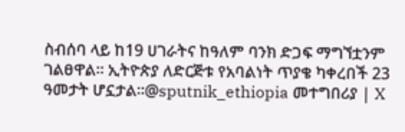ስብሰባ ላይ ከ19 ሀገራትና ከዓለም ባንክ ድጋፍ ማግኘቷንም ገልፀዋል፡፡ ኢትዮጵያ ለድርጅቱ የአባልነት ጥያቄ ካቀረበች 23 ዓመታት ሆኗታል፡፡@sputnik_ethiopia መተግበሪያ | X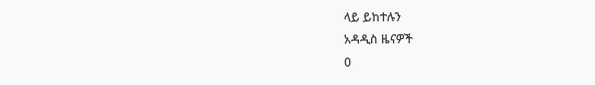ላይ ይከተሉን
አዳዲስ ዜናዎች
0